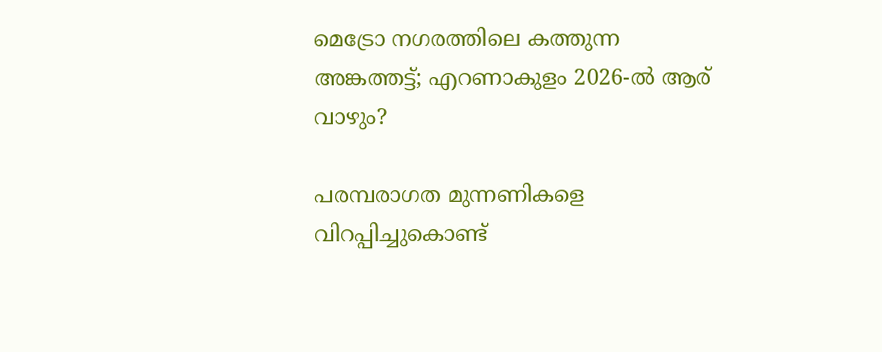മെട്രോ നഗരത്തിലെ കത്തുന്ന അങ്കത്തട്ട്; എറണാകുളം 2026-ൽ ആര് വാഴും?

പരമ്പരാഗത മുന്നണികളെ വിറപ്പിച്ചുകൊണ്ട്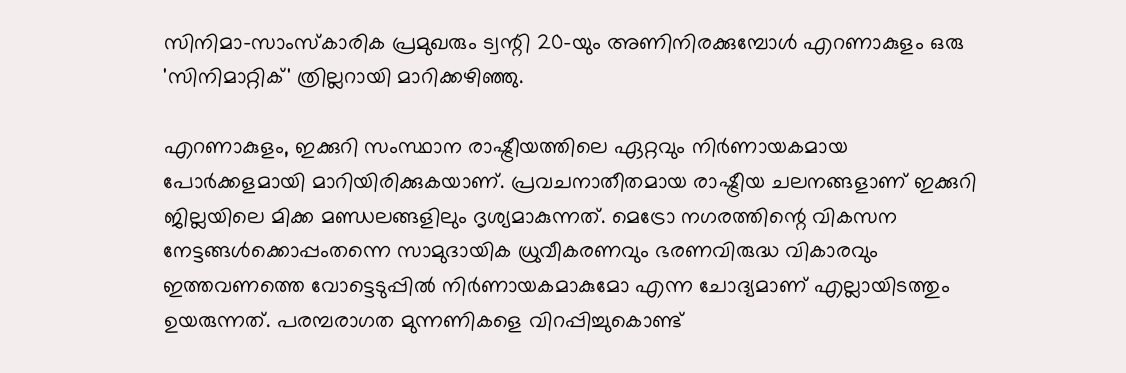സിനിമാ-സാംസ്‌കാരിക പ്രമുഖരും ട്വന്റി 20-യും അണിനിരക്കുമ്പോൾ എറണാകുളം ഒരു 'സിനിമാറ്റിക്' ത്രില്ലറായി മാറിക്കഴിഞ്ഞു.

എറണാകുളം, ഇക്കുറി സംസ്ഥാന രാഷ്ട്രീയത്തിലെ ഏറ്റവും നിർണായകമായ പോർക്കളമായി മാറിയിരിക്കുകയാണ്. പ്രവചനാതീതമായ രാഷ്ട്രീയ ചലനങ്ങളാണ് ഇക്കുറി ജില്ലയിലെ മിക്ക മണ്ഡലങ്ങളിലും ദൃശ്യമാകുന്നത്. മെട്രോ നഗരത്തിന്റെ വികസന നേട്ടങ്ങൾക്കൊപ്പംതന്നെ സാമുദായിക ധ്രുവീകരണവും ഭരണവിരുദ്ധ വികാരവും ഇത്തവണത്തെ വോട്ടെടുപ്പിൽ നിർണായകമാകുമോ എന്ന ചോദ്യമാണ് എല്ലായിടത്തും ഉയരുന്നത്. പരമ്പരാഗത മുന്നണികളെ വിറപ്പിച്ചുകൊണ്ട്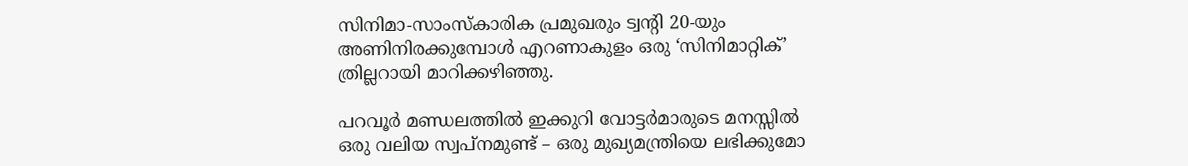സിനിമാ-സാംസ്‌കാരിക പ്രമുഖരും ട്വന്റി 20-യും അണിനിരക്കുമ്പോൾ എറണാകുളം ഒരു ‘സിനിമാറ്റിക്’ ത്രില്ലറായി മാറിക്കഴിഞ്ഞു.

പറവൂർ മണ്ഡലത്തിൽ ഇക്കുറി വോട്ടർമാരുടെ മനസ്സിൽ ഒരു വലിയ സ്വപ്നമുണ്ട് – ഒരു മുഖ്യമന്ത്രിയെ ലഭിക്കുമോ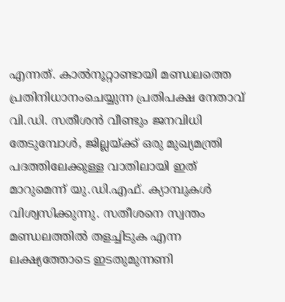എന്നത്. കാൽനൂറ്റാണ്ടായി മണ്ഡലത്തെ പ്രതിനിധാനംചെയ്യുന്ന പ്രതിപക്ഷ നേതാവ് വി.ഡി. സതീശൻ വീണ്ടും ജനവിധി തേടുമ്പോൾ, ജില്ലയ്ക്ക് ഒരു മുഖ്യമന്ത്രി പദത്തിലേക്കുള്ള വാതിലായി ഇത് മാറുമെന്ന് യു.ഡി.എഫ്. ക്യാമ്പുകൾ വിശ്വസിക്കുന്നു. സതീശനെ സ്വന്തം മണ്ഡലത്തിൽ തളച്ചിടുക എന്ന ലക്ഷ്യത്തോടെ ഇടതുമുന്നണി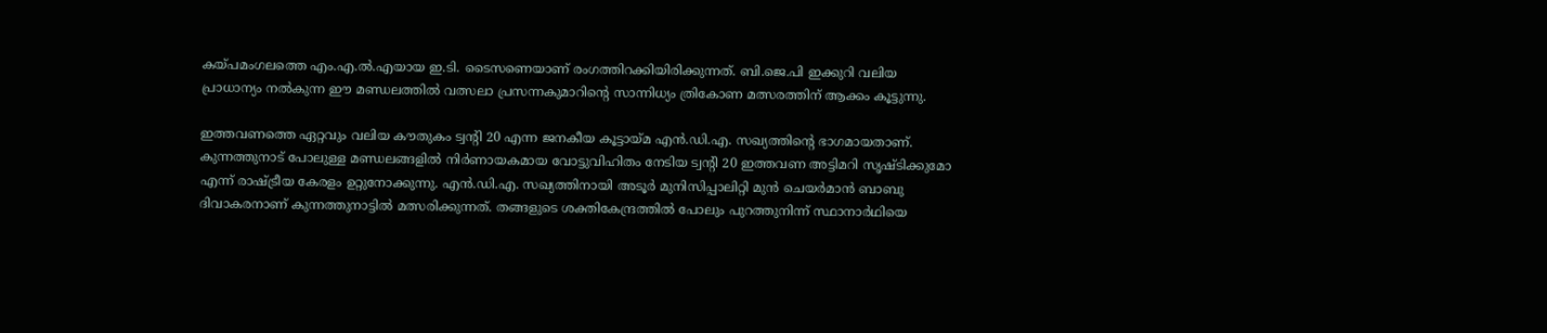കയ്പമംഗലത്തെ എം.എ.ൽ.എയായ ഇ.ടി. ടൈസണെയാണ് രംഗത്തിറക്കിയിരിക്കുന്നത്. ബി.ജെ.പി ഇക്കുറി വലിയ പ്രാധാന്യം നൽകുന്ന ഈ മണ്ഡലത്തിൽ വത്സലാ പ്രസന്നകുമാറിന്റെ സാന്നിധ്യം ത്രികോണ മത്സരത്തിന് ആക്കം കൂട്ടുന്നു.

ഇത്തവണത്തെ ഏറ്റവും വലിയ കൗതുകം ട്വന്റി 20 എന്ന ജനകീയ കൂട്ടായ്മ എൻ.ഡി.എ. സഖ്യത്തിന്റെ ഭാഗമായതാണ്. കുന്നത്തുനാട് പോലുള്ള മണ്ഡലങ്ങളിൽ നിർണായകമായ വോട്ടുവിഹിതം നേടിയ ട്വന്റി 20 ഇത്തവണ അട്ടിമറി സൃഷ്ടിക്കുമോ എന്ന് രാഷ്ട്രീയ കേരളം ഉറ്റുനോക്കുന്നു. എൻ.ഡി.എ. സഖ്യത്തിനായി അടൂർ മുനിസിപ്പാലിറ്റി മുൻ ചെയർമാൻ ബാബു ദിവാകരനാണ് കുന്നത്തുനാട്ടിൽ മത്സരിക്കുന്നത്. തങ്ങളുടെ ശക്തികേന്ദ്രത്തിൽ പോലും പുറത്തുനിന്ന് സ്ഥാനാർഥിയെ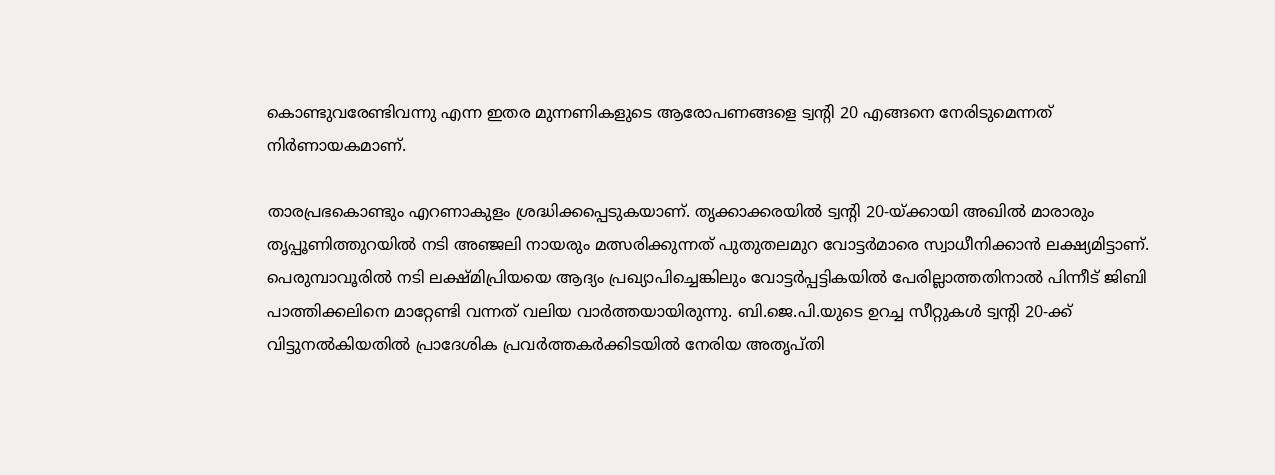കൊണ്ടുവരേണ്ടിവന്നു എന്ന ഇതര മുന്നണികളുടെ ആരോപണങ്ങളെ ട്വന്റി 20 എങ്ങനെ നേരിടുമെന്നത് നിർണായകമാണ്.

താരപ്രഭകൊണ്ടും എറണാകുളം ശ്രദ്ധിക്കപ്പെടുകയാണ്. തൃക്കാക്കരയിൽ ട്വന്റി 20-യ്ക്കായി അഖിൽ മാരാരും തൃപ്പൂണിത്തുറയിൽ നടി അഞ്ജലി നായരും മത്സരിക്കുന്നത് പുതുതലമുറ വോട്ടർമാരെ സ്വാധീനിക്കാൻ ലക്ഷ്യമിട്ടാണ്. പെരുമ്പാവൂരിൽ നടി ലക്ഷ്മിപ്രിയയെ ആദ്യം പ്രഖ്യാപിച്ചെങ്കിലും വോട്ടർപ്പട്ടികയിൽ പേരില്ലാത്തതിനാൽ പിന്നീട് ജിബി പാത്തിക്കലിനെ മാറ്റേണ്ടി വന്നത് വലിയ വാർത്തയായിരുന്നു. ബി.ജെ.പി.യുടെ ഉറച്ച സീറ്റുകൾ ട്വന്റി 20-ക്ക് വിട്ടുനൽകിയതിൽ പ്രാദേശിക പ്രവർത്തകർക്കിടയിൽ നേരിയ അതൃപ്തി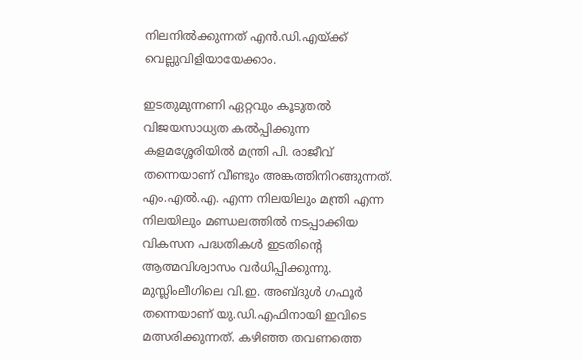നിലനിൽക്കുന്നത് എൻ.ഡി.എയ്ക്ക് വെല്ലുവിളിയായേക്കാം.

ഇടതുമുന്നണി ഏറ്റവും കൂടുതൽ വിജയസാധ്യത കൽപ്പിക്കുന്ന കളമശ്ശേരിയിൽ മന്ത്രി പി. രാജീവ് തന്നെയാണ് വീണ്ടും അങ്കത്തിനിറങ്ങുന്നത്. എം.എൽ.എ. എന്ന നിലയിലും മന്ത്രി എന്ന നിലയിലും മണ്ഡലത്തിൽ നടപ്പാക്കിയ വികസന പദ്ധതികൾ ഇടതിന്റെ ആത്മവിശ്വാസം വർധിപ്പിക്കുന്നു. മുസ്ലിംലീഗിലെ വി.ഇ. അബ്ദുൾ ഗഫൂർ തന്നെയാണ് യു.ഡി.എഫിനായി ഇവിടെ മത്സരിക്കുന്നത്. കഴിഞ്ഞ തവണത്തെ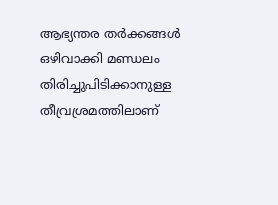ആഭ്യന്തര തർക്കങ്ങൾ ഒഴിവാക്കി മണ്ഡലം തിരിച്ചുപിടിക്കാനുള്ള തീവ്രശ്രമത്തിലാണ്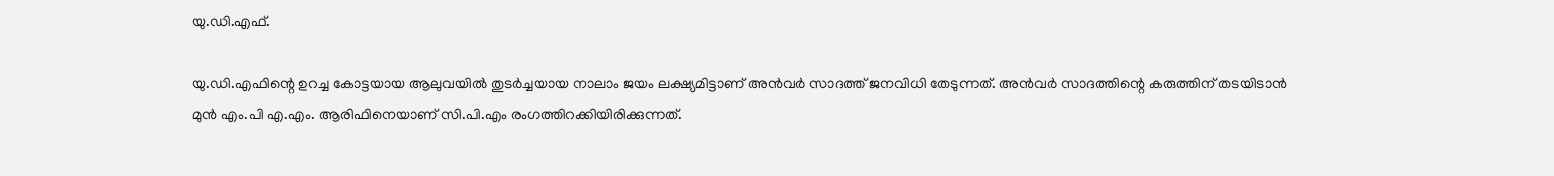യു.ഡി.എഫ്.

യു.ഡി.എഫിന്റെ ഉറച്ച കോട്ടയായ ആലുവയിൽ തുടർച്ചയായ നാലാം ജയം ലക്ഷ്യമിട്ടാണ് അൻവർ സാദത്ത് ജനവിധി തേടുന്നത്. അൻവർ സാദത്തിന്റെ കരുത്തിന് തടയിടാൻ മുൻ എം.പി എ.എം. ആരിഫിനെയാണ് സി.പി.എം രംഗത്തിറക്കിയിരിക്കുന്നത്.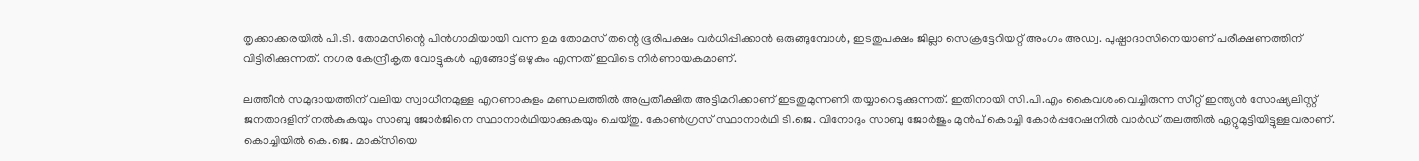തൃക്കാക്കരയിൽ പി.ടി. തോമസിന്റെ പിൻഗാമിയായി വന്ന ഉമ തോമസ് തന്റെ ഭൂരിപക്ഷം വർധിപ്പിക്കാൻ ഒരുങ്ങുമ്പോൾ, ഇടതുപക്ഷം ജില്ലാ സെക്രട്ടേറിയറ്റ് അംഗം അഡ്വ. പുഷ്പാദാസിനെയാണ് പരീക്ഷണത്തിന് വിട്ടിരിക്കുന്നത്. നഗര കേന്ദ്രീകൃത വോട്ടുകൾ എങ്ങോട്ട് ഒഴുകും എന്നത് ഇവിടെ നിർണായകമാണ്.

ലത്തീൻ സമുദായത്തിന് വലിയ സ്വാധീനമുള്ള എറണാകുളം മണ്ഡലത്തിൽ അപ്രതീക്ഷിത അട്ടിമറിക്കാണ് ഇടതുമുന്നണി തയ്യാറെടുക്കുന്നത്. ഇതിനായി സി.പി.എം കൈവശംവെച്ചിരുന്ന സീറ്റ് ഇന്ത്യൻ സോഷ്യലിസ്റ്റ് ജനതാദളിന് നൽകുകയും സാബു ജോർജിനെ സ്ഥാനാർഥിയാക്കുകയും ചെയ്തു. കോൺഗ്രസ് സ്ഥാനാർഥി ടി.ജെ. വിനോദും സാബു ജോർജും മുൻപ് കൊച്ചി കോർപ്പറേഷനിൽ വാർഡ് തലത്തിൽ ഏറ്റുമുട്ടിയിട്ടുള്ളവരാണ്. കൊച്ചിയിൽ കെ.ജെ. മാക്‌സിയെ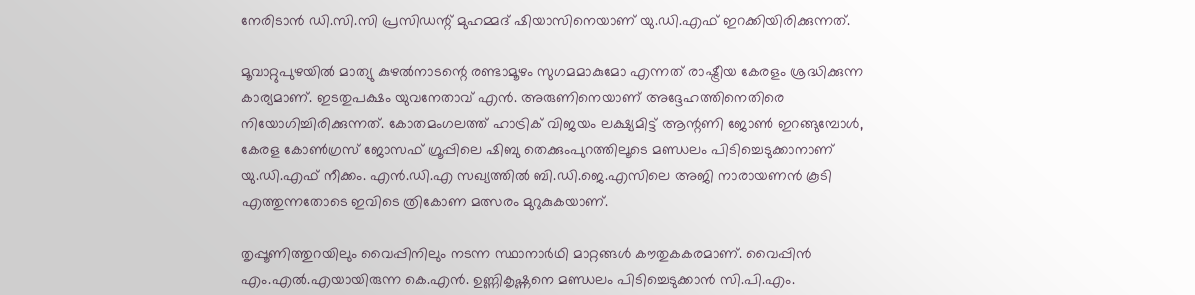നേരിടാൻ ഡി.സി.സി പ്രസിഡന്റ് മുഹമ്മദ് ഷിയാസിനെയാണ് യു.ഡി.എഫ് ഇറക്കിയിരിക്കുന്നത്.

മൂവാറ്റുപുഴയിൽ മാത്യു കുഴൽനാടന്റെ രണ്ടാമൂഴം സുഗമമാകുമോ എന്നത് രാഷ്ട്രീയ കേരളം ശ്രദ്ധിക്കുന്ന കാര്യമാണ്. ഇടതുപക്ഷം യുവനേതാവ് എൻ. അരുണിനെയാണ് അദ്ദേഹത്തിനെതിരെ നിയോഗിച്ചിരിക്കുന്നത്. കോതമംഗലത്ത് ഹാട്രിക് വിജയം ലക്ഷ്യമിട്ട് ആന്റണി ജോൺ ഇറങ്ങുമ്പോൾ, കേരള കോൺഗ്രസ് ജോസഫ് ഗ്രൂപ്പിലെ ഷിബു തെക്കുംപുറത്തിലൂടെ മണ്ഡലം പിടിച്ചെടുക്കാനാണ് യു.ഡി.എഫ് നീക്കം. എൻ.ഡി.എ സഖ്യത്തിൽ ബി.ഡി.ജെ.എസിലെ അജി നാരായണൻ കൂടി എത്തുന്നതോടെ ഇവിടെ ത്രികോണ മത്സരം മുറുകുകയാണ്.

തൃപ്പൂണിത്തുറയിലും വൈപ്പിനിലും നടന്ന സ്ഥാനാർഥി മാറ്റങ്ങൾ കൗതുകകരമാണ്. വൈപ്പിൻ എം.എൽ.എയായിരുന്ന കെ.എൻ. ഉണ്ണികൃഷ്ണനെ മണ്ഡലം പിടിച്ചെടുക്കാൻ സി.പി.എം.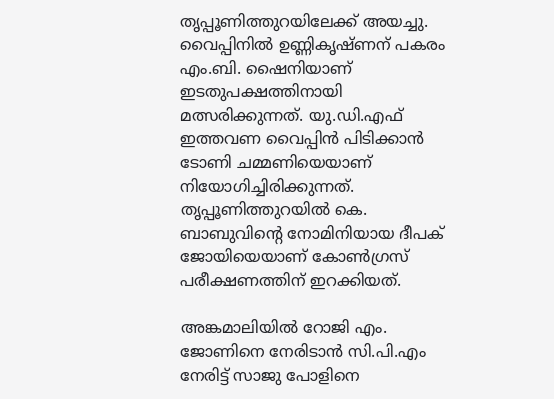തൃപ്പൂണിത്തുറയിലേക്ക് അയച്ചു. വൈപ്പിനിൽ ഉണ്ണികൃഷ്ണന് പകരം എം.ബി. ഷൈനിയാണ് ഇടതുപക്ഷത്തിനായി മത്സരിക്കുന്നത്. യു.ഡി.എഫ് ഇത്തവണ വൈപ്പിൻ പിടിക്കാൻ ടോണി ചമ്മണിയെയാണ് നിയോഗിച്ചിരിക്കുന്നത്. തൃപ്പൂണിത്തുറയിൽ കെ. ബാബുവിന്റെ നോമിനിയായ ദീപക് ജോയിയെയാണ് കോൺഗ്രസ് പരീക്ഷണത്തിന് ഇറക്കിയത്.

അങ്കമാലിയിൽ റോജി എം. ജോണിനെ നേരിടാൻ സി.പി.എം നേരിട്ട് സാജു പോളിനെ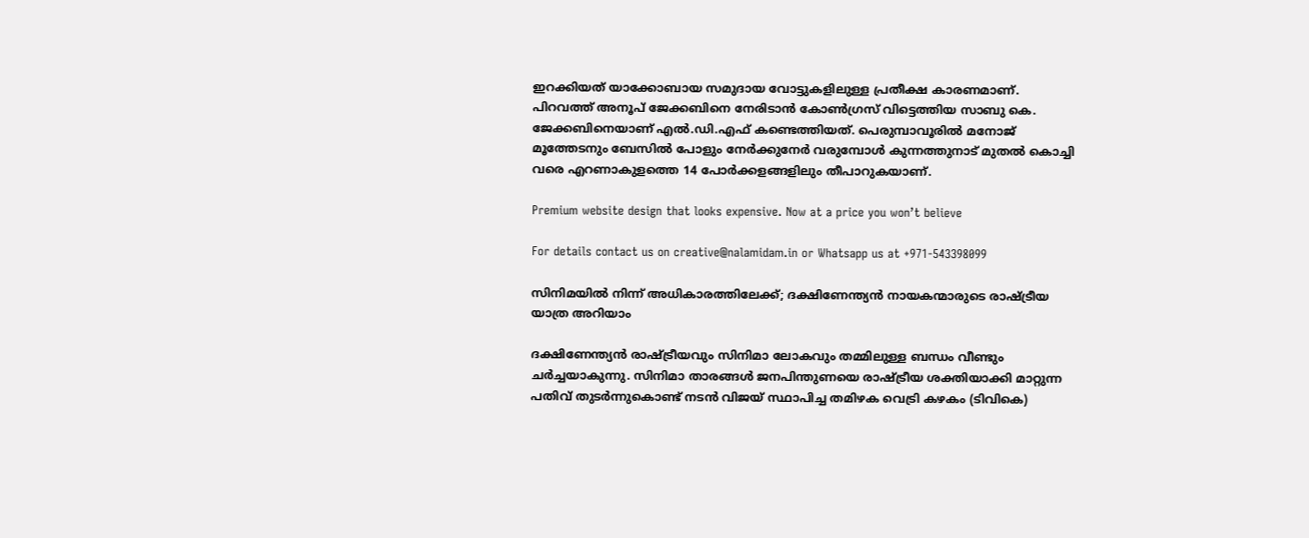ഇറക്കിയത് യാക്കോബായ സമുദായ വോട്ടുകളിലുള്ള പ്രതീക്ഷ കാരണമാണ്. പിറവത്ത് അനൂപ് ജേക്കബിനെ നേരിടാൻ കോൺഗ്രസ് വിട്ടെത്തിയ സാബു കെ. ജേക്കബിനെയാണ് എൽ.ഡി.എഫ് കണ്ടെത്തിയത്. പെരുമ്പാവൂരിൽ മനോജ് മൂത്തേടനും ബേസിൽ പോളും നേർക്കുനേർ വരുമ്പോൾ കുന്നത്തുനാട് മുതൽ കൊച്ചി വരെ എറണാകുളത്തെ 14 പോർക്കളങ്ങളിലും തീപാറുകയാണ്.

Premium website design that looks expensive. Now at a price you won’t believe

For details contact us on creative@nalamidam.in or Whatsapp us at +971-543398099

സിനിമയിൽ നിന്ന് അധികാരത്തിലേക്ക്; ദക്ഷിണേന്ത്യൻ നായകന്മാരുടെ രാഷ്ട്രീയ യാത്ര അറിയാം

ദക്ഷിണേന്ത്യൻ രാഷ്ട്രീയവും സിനിമാ ലോകവും തമ്മിലുള്ള ബന്ധം വീണ്ടും ചർച്ചയാകുന്നു. സിനിമാ താരങ്ങൾ ജനപിന്തുണയെ രാഷ്ട്രീയ ശക്തിയാക്കി മാറ്റുന്ന പതിവ് തുടർന്നുകൊണ്ട് നടൻ വിജയ് സ്ഥാപിച്ച തമിഴക വെട്രി കഴകം (ടിവികെ)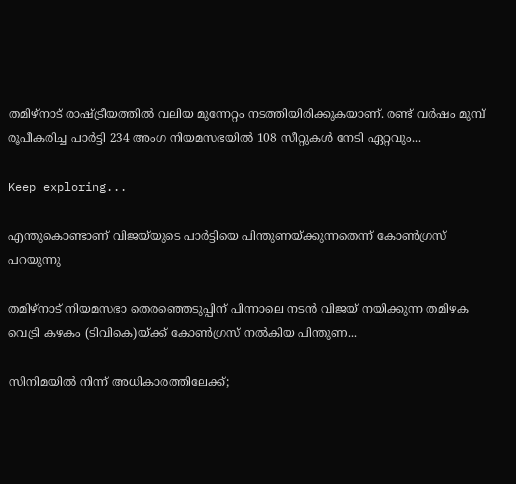തമിഴ്‌നാട് രാഷ്ട്രീയത്തിൽ വലിയ മുന്നേറ്റം നടത്തിയിരിക്കുകയാണ്. രണ്ട് വർഷം മുമ്പ് രൂപീകരിച്ച പാർട്ടി 234 അംഗ നിയമസഭയിൽ 108 സീറ്റുകൾ നേടി ഏറ്റവും...

Keep exploring...

എന്തുകൊണ്ടാണ് വിജയ്‌യുടെ പാർട്ടിയെ പിന്തുണയ്ക്കുന്നതെന്ന് കോൺഗ്രസ് പറയുന്നു

തമിഴ്‌നാട് നിയമസഭാ തെരഞ്ഞെടുപ്പിന് പിന്നാലെ നടൻ വിജയ് നയിക്കുന്ന തമിഴക വെട്രി കഴകം (ടിവികെ)യ്ക്ക് കോൺഗ്രസ് നൽകിയ പിന്തുണ...

സിനിമയിൽ നിന്ന് അധികാരത്തിലേക്ക്;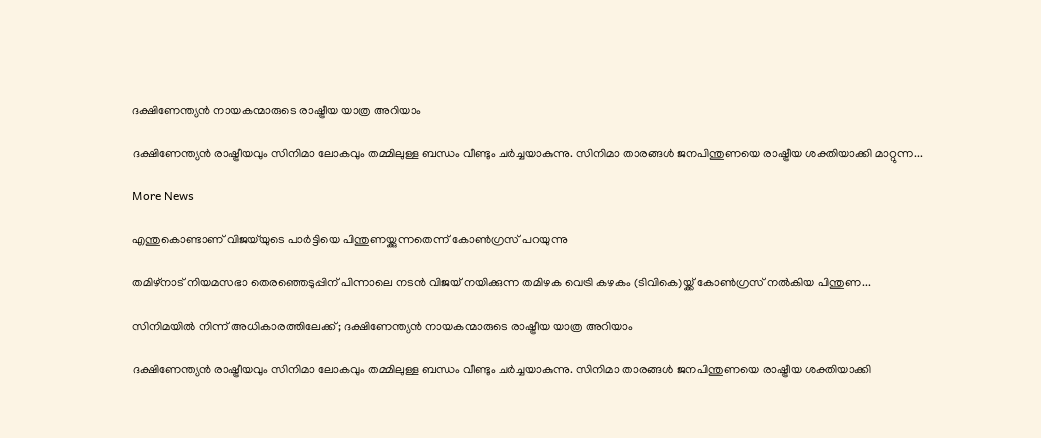ദക്ഷിണേന്ത്യൻ നായകന്മാരുടെ രാഷ്ട്രീയ യാത്ര അറിയാം

ദക്ഷിണേന്ത്യൻ രാഷ്ട്രീയവും സിനിമാ ലോകവും തമ്മിലുള്ള ബന്ധം വീണ്ടും ചർച്ചയാകുന്നു. സിനിമാ താരങ്ങൾ ജനപിന്തുണയെ രാഷ്ട്രീയ ശക്തിയാക്കി മാറ്റുന്ന...

More News

എന്തുകൊണ്ടാണ് വിജയ്‌യുടെ പാർട്ടിയെ പിന്തുണയ്ക്കുന്നതെന്ന് കോൺഗ്രസ് പറയുന്നു

തമിഴ്‌നാട് നിയമസഭാ തെരഞ്ഞെടുപ്പിന് പിന്നാലെ നടൻ വിജയ് നയിക്കുന്ന തമിഴക വെട്രി കഴകം (ടിവികെ)യ്ക്ക് കോൺഗ്രസ് നൽകിയ പിന്തുണ...

സിനിമയിൽ നിന്ന് അധികാരത്തിലേക്ക്; ദക്ഷിണേന്ത്യൻ നായകന്മാരുടെ രാഷ്ട്രീയ യാത്ര അറിയാം

ദക്ഷിണേന്ത്യൻ രാഷ്ട്രീയവും സിനിമാ ലോകവും തമ്മിലുള്ള ബന്ധം വീണ്ടും ചർച്ചയാകുന്നു. സിനിമാ താരങ്ങൾ ജനപിന്തുണയെ രാഷ്ട്രീയ ശക്തിയാക്കി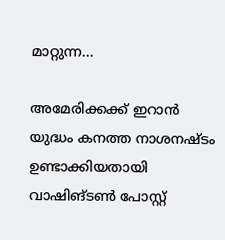മാറ്റുന്ന...

അമേരിക്കക്ക് ഇറാന്‍ യുദ്ധം കനത്ത നാശനഷ്‌ടം ഉണ്ടാക്കിയതായി വാഷിങ്ടണ്‍ പോസ്റ്റ്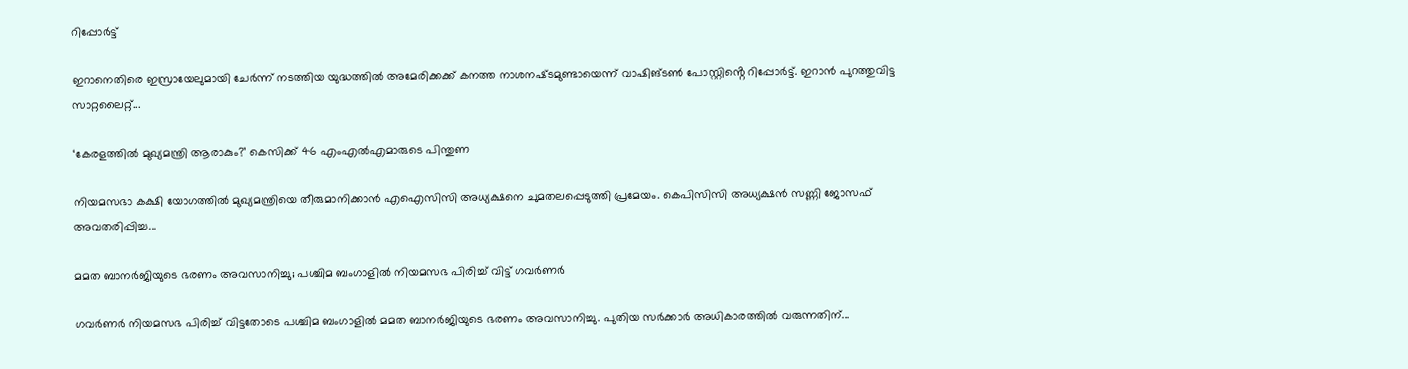റിപ്പോര്‍ട്ട്

ഇറാനെതിരെ ഇസ്രായേലുമായി ചേര്‍ന്ന് നടത്തിയ യുദ്ധത്തില്‍ അമേരിക്കക്ക് കനത്ത നാശനഷ്‌ടമുണ്ടായെന്ന് വാഷിങ്ടണ്‍ പോസ്റ്റിൻ്റെ റിപ്പോര്‍ട്ട്. ഇറാന്‍ പുറത്തുവിട്ട സാറ്റലൈറ്റ്...

‘കേരളത്തിൽ മുഖ്യമന്ത്രി ആരാകും?’ കെസിക്ക് 46 എംഎൽഎമാരുടെ പിന്തുണ

നിയമസഭാ കക്ഷി യോഗത്തിൽ മുഖ്യമന്ത്രിയെ തീരുമാനിക്കാന്‍ എഐസിസി അധ്യക്ഷനെ ചുമതലപ്പെടുത്തി പ്രമേയം. കെപിസിസി അധ്യക്ഷന്‍ സണ്ണി ജോസഫ് അവതരിപ്പിച്ച...

മമത ബാനര്‍ജിയുടെ ഭരണം അവസാനിച്ചു; പശ്ചിമ ബംഗാളില്‍ നിയമസഭ പിരിച്ച് വിട്ട് ഗവര്‍ണര്‍

ഗവര്‍ണര്‍ നിയമസഭ പിരിച്ച് വിട്ടതോടെ പശ്ചിമ ബംഗാളില്‍ മമത ബാനര്‍ജിയുടെ ഭരണം അവസാനിച്ചു. പുതിയ സര്‍ക്കാര്‍ അധികാരത്തില്‍ വരുന്നതിന്...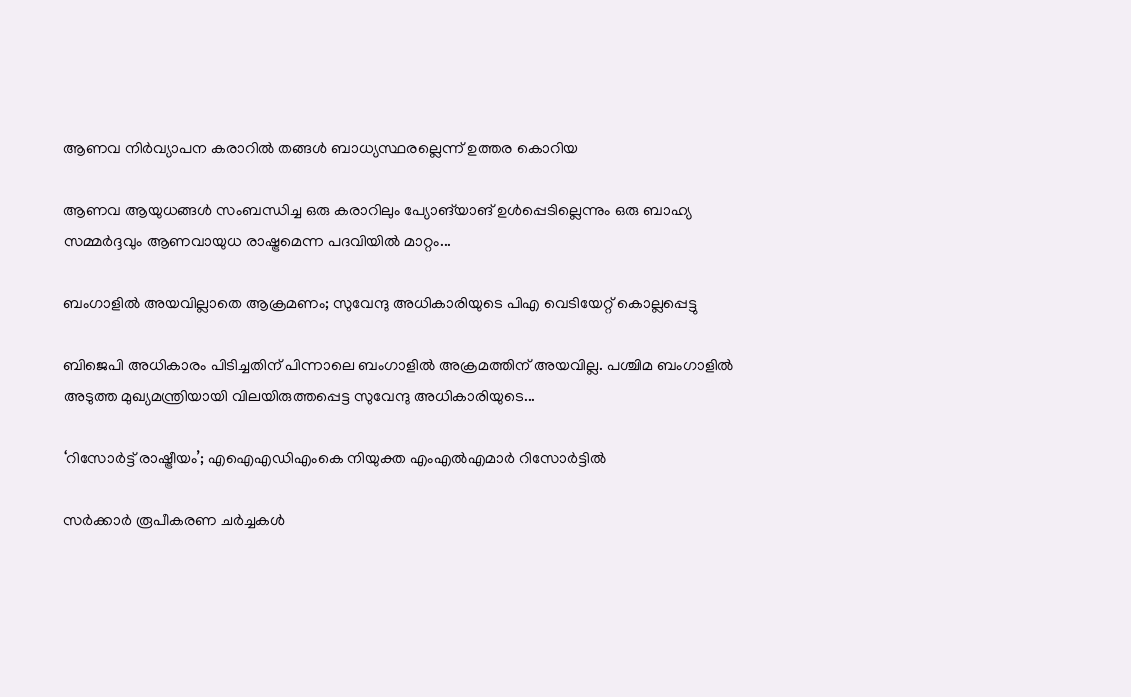ആണവ നിർവ്യാപന കരാറിൽ തങ്ങൾ ബാധ്യസ്ഥരല്ലെന്ന് ഉത്തര കൊറിയ

ആണവ ആയുധങ്ങൾ സംബന്ധിച്ച ഒരു കരാറിലും പ്യോങ്‌യാങ് ഉൾപ്പെടില്ലെന്നും ഒരു ബാഹ്യ സമ്മർദ്ദവും ആണവായുധ രാഷ്ട്രമെന്ന പദവിയിൽ മാറ്റം...

ബംഗാളിൽ അയവില്ലാതെ ആക്രമണം; സുവേന്ദു അധികാരിയുടെ പിഎ വെടിയേറ്റ് കൊല്ലപ്പെട്ടു

ബിജെപി അധികാരം പിടിച്ചതിന് പിന്നാലെ ബംഗാളിൽ അക്രമത്തിന് അയവില്ല. പശ്ചിമ ബംഗാളിൽ അടുത്ത മുഖ്യമന്ത്രിയായി വിലയിരുത്തപ്പെട്ട സുവേന്ദു അധികാരിയുടെ...

‘റിസോര്‍ട്ട് രാഷ്ട്രീയം’; എഐഎഡിഎംകെ നിയുക്ത എംഎല്‍എമാര്‍ റിസോര്‍ട്ടില്‍

സര്‍ക്കാര്‍ രൂപീകരണ ചര്‍ച്ചകള്‍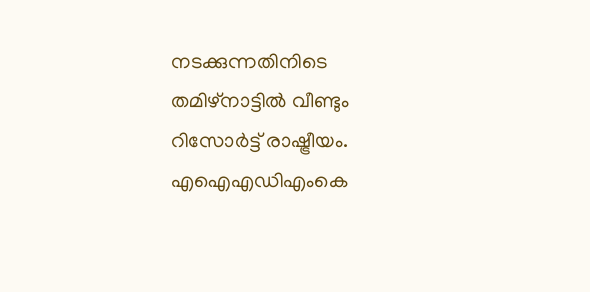നടക്കുന്നതിനിടെ തമിഴ്‌നാട്ടില്‍ വീണ്ടും റിസോര്‍ട്ട് രാഷ്ട്രീയം. എഐഎഡിഎംകെ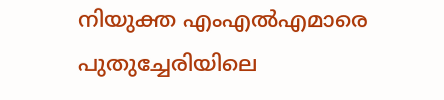നിയുക്ത എംഎല്‍എമാരെ പുതുച്ചേരിയിലെ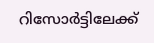റിസോര്‍ട്ടിലേക്ക്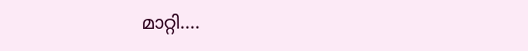മാറ്റി....